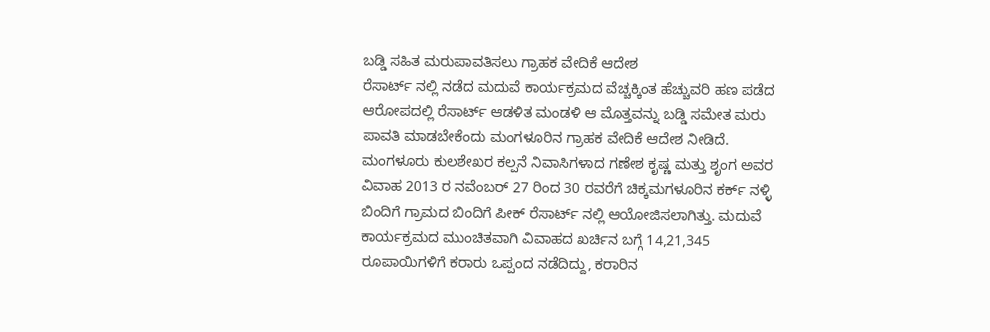ಬಡ್ಡಿ ಸಹಿತ ಮರುಪಾವತಿಸಲು ಗ್ರಾಹಕ ವೇದಿಕೆ ಆದೇಶ
ರೆಸಾರ್ಟ್ ನಲ್ಲಿ ನಡೆದ ಮದುವೆ ಕಾರ್ಯಕ್ರಮದ ವೆಚ್ಚಕ್ಕಿಂತ ಹೆಚ್ಚುವರಿ ಹಣ ಪಡೆದ ಆರೋಪದಲ್ಲಿ ರೆಸಾರ್ಟ್ ಆಡಳಿತ ಮಂಡಳಿ ಆ ಮೊತ್ತವನ್ನು ಬಡ್ಡಿ ಸಮೇತ ಮರು ಪಾವತಿ ಮಾಡಬೇಕೆಂದು ಮಂಗಳೂರಿನ ಗ್ರಾಹಕ ವೇದಿಕೆ ಆದೇಶ ನೀಡಿದೆ.
ಮಂಗಳೂರು ಕುಲಶೇಖರ ಕಲ್ಪನೆ ನಿವಾಸಿಗಳಾದ ಗಣೇಶ ಕೃಷ್ಣ ಮತ್ತು ಶೃಂಗ ಅವರ ವಿವಾಹ 2013 ರ ನವೆಂಬರ್ 27 ರಿಂದ 30 ರವರೆಗೆ ಚಿಕ್ಕಮಗಳೂರಿನ ಕರ್ಕ್ ನಳ್ಳಿ ಬಿಂದಿಗೆ ಗ್ರಾಮದ ಬಿಂದಿಗೆ ಪೀಕ್ ರೆಸಾರ್ಟ್ ನಲ್ಲಿ ಆಯೋಜಿಸಲಾಗಿತ್ತು. ಮದುವೆ ಕಾರ್ಯಕ್ರಮದ ಮುಂಚಿತವಾಗಿ ವಿವಾಹದ ಖರ್ಚಿನ ಬಗ್ಗೆ 14,21,345 ರೂಪಾಯಿಗಳಿಗೆ ಕರಾರು ಒಪ್ಪಂದ ನಡೆದಿದ್ದು, ಕರಾರಿನ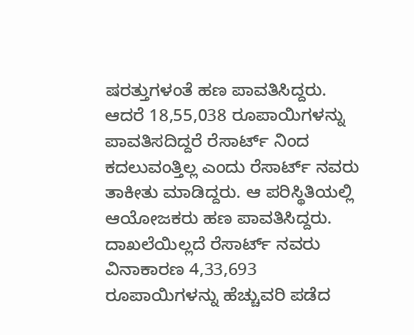ಷರತ್ತುಗಳಂತೆ ಹಣ ಪಾವತಿಸಿದ್ದರು. ಆದರೆ 18,55,038 ರೂಪಾಯಿಗಳನ್ನು ಪಾವತಿಸದಿದ್ದರೆ ರೆಸಾರ್ಟ್ ನಿಂದ ಕದಲುವಂತ್ತಿಲ್ಲ ಎಂದು ರೆಸಾರ್ಟ್ ನವರು ತಾಕೀತು ಮಾಡಿದ್ದರು. ಆ ಪರಿಸ್ಥಿತಿಯಲ್ಲಿ ಆಯೋಜಕರು ಹಣ ಪಾವತಿಸಿದ್ದರು.
ದಾಖಲೆಯಿಲ್ಲದೆ ರೆಸಾರ್ಟ್ ನವರು ವಿನಾಕಾರಣ 4,33,693 ರೂಪಾಯಿಗಳನ್ನು ಹೆಚ್ಚುವರಿ ಪಡೆದ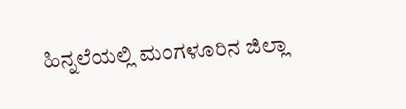ಹಿನ್ನಲೆಯಲ್ಲಿ ಮಂಗಳೂರಿನ ಜಿಲ್ಲಾ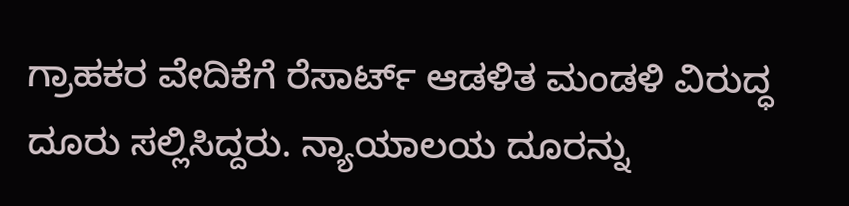ಗ್ರಾಹಕರ ವೇದಿಕೆಗೆ ರೆಸಾರ್ಟ್ ಆಡಳಿತ ಮಂಡಳಿ ವಿರುದ್ಧ ದೂರು ಸಲ್ಲಿಸಿದ್ದರು. ನ್ಯಾಯಾಲಯ ದೂರನ್ನು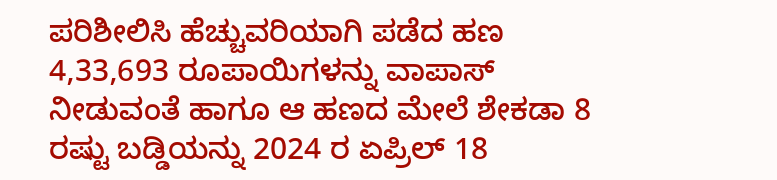ಪರಿಶೀಲಿಸಿ ಹೆಚ್ಚುವರಿಯಾಗಿ ಪಡೆದ ಹಣ 4,33,693 ರೂಪಾಯಿಗಳನ್ನು ವಾಪಾಸ್ ನೀಡುವಂತೆ ಹಾಗೂ ಆ ಹಣದ ಮೇಲೆ ಶೇಕಡಾ 8 ರಷ್ಟು ಬಡ್ಡಿಯನ್ನು 2024 ರ ಏಪ್ರಿಲ್ 18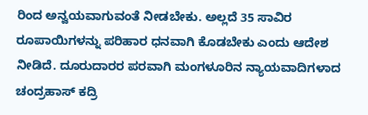ರಿಂದ ಅನ್ವಯವಾಗುವಂತೆ ನೀಡಬೇಕು. ಅಲ್ಲದೆ 35 ಸಾವಿರ ರೂಪಾಯಿಗಳನ್ನು ಪರಿಹಾರ ಧನವಾಗಿ ಕೊಡಬೇಕು ಎಂದು ಆದೇಶ ನೀಡಿದೆ. ದೂರುದಾರರ ಪರವಾಗಿ ಮಂಗಳೂರಿನ ನ್ಯಾಯವಾದಿಗಳಾದ ಚಂದ್ರಹಾಸ್ ಕದ್ರಿ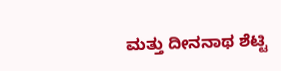ಮತ್ತು ದೀನನಾಥ ಶೆಟ್ಟಿ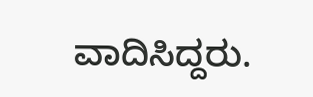ವಾದಿಸಿದ್ದರು.